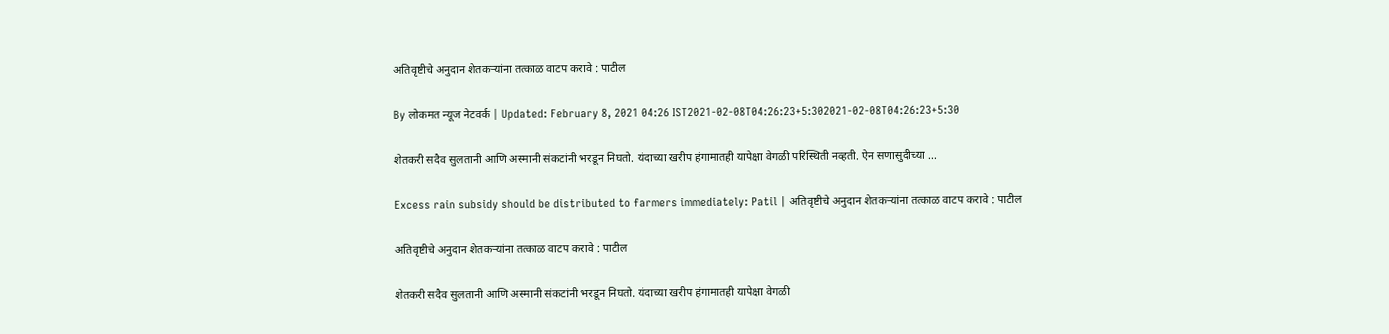अतिवृष्टीचे अनुदान शेतकऱ्यांना तत्काळ वाटप करावे : पाटील

By लोकमत न्यूज नेटवर्क | Updated: February 8, 2021 04:26 IST2021-02-08T04:26:23+5:302021-02-08T04:26:23+5:30

शेतकरी सदैव सुलतानी आणि अस्मानी संकटांनी भरडून निघतो. यंदाच्या खरीप हंगामातही यापेक्षा वेगळी परिस्थिती नव्हती. ऐन सणासुदीच्या ...

Excess rain subsidy should be distributed to farmers immediately: Patil | अतिवृष्टीचे अनुदान शेतकऱ्यांना तत्काळ वाटप करावे : पाटील

अतिवृष्टीचे अनुदान शेतकऱ्यांना तत्काळ वाटप करावे : पाटील

शेतकरी सदैव सुलतानी आणि अस्मानी संकटांनी भरडून निघतो. यंदाच्या खरीप हंगामातही यापेक्षा वेगळी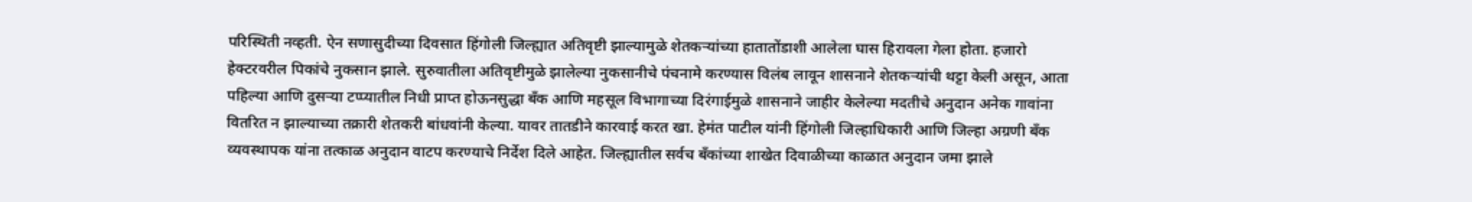परिस्थिती नव्हती. ऐन सणासुदीच्या दिवसात हिंगोली जिल्ह्यात अतिवृष्टी झाल्यामुळे शेतकऱ्यांच्या हातातोंडाशी आलेला घास हिरावला गेला होता. हजारो हेक्टरवरील पिकांचे नुकसान झाले. सुरुवातीला अतिवृष्टीमुळे झालेल्या नुकसानीचे पंचनामे करण्यास विलंब लावून शासनाने शेतकऱ्यांची थट्टा केली असून, आता पहिल्या आणि दुसऱ्या टप्प्यातील निधी प्राप्त होऊनसुद्धा बँक आणि महसूल विभागाच्या दिरंगाईमुळे शासनाने जाहीर केलेल्या मदतीचे अनुदान अनेक गावांना वितरित न झाल्याच्या तक्रारी शेतकरी बांधवांनी केल्या. यावर तातडीने कारवाई करत खा. हेमंत पाटील यांनी हिंगोली जिल्हाधिकारी आणि जिल्हा अग्रणी बँक व्यवस्थापक यांना तत्काळ अनुदान वाटप करण्याचे निर्देश दिले आहेत. जिल्ह्यातील सर्वच बँकांच्या शाखेत दिवाळीच्या काळात अनुदान जमा झाले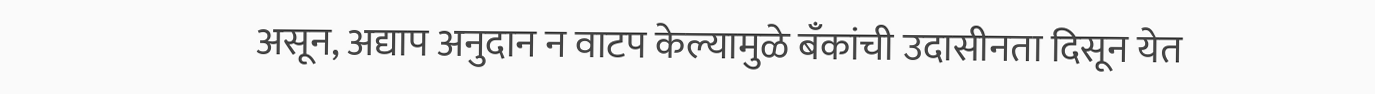असून, अद्याप अनुदान न वाटप केल्यामुळे बँकांची उदासीनता दिसून येत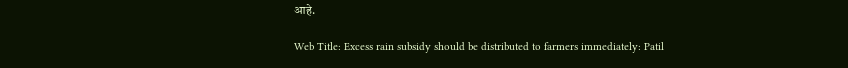आहे.

Web Title: Excess rain subsidy should be distributed to farmers immediately: Patil